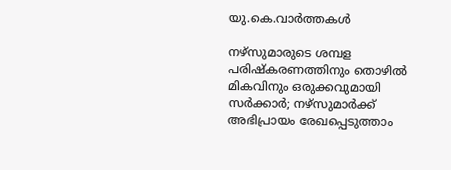യു.കെ.വാര്‍ത്തകള്‍

നഴ്സുമാരുടെ ശമ്പള പരിഷ്‌കരണത്തിനും തൊഴില്‍ മികവിനും ഒരുക്കവുമായി സര്‍ക്കാര്‍; നഴ്‌സുമാര്‍ക്ക് അഭിപ്രായം രേഖപ്പെടുത്താം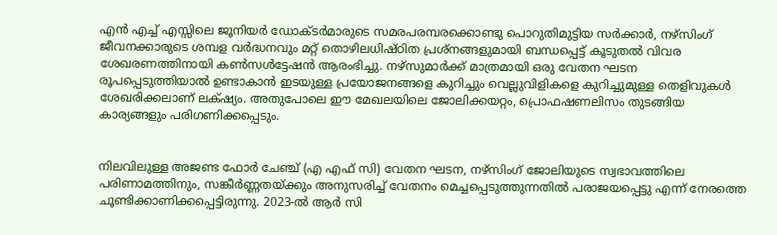എന്‍ എച്ച് എസ്സിലെ ജൂനിയര്‍ ഡോക്ടര്‍മാരുടെ സമരപരമ്പരക്കൊണ്ടു പൊറുതിമുട്ടിയ സര്‍ക്കാര്‍, നഴ്സിംഗ് ജീവനക്കാരുടെ ശമ്പള വര്‍ദ്ധനവും മറ്റ് തൊഴിലധിഷ്ഠിത പ്രശ്നങ്ങളുമായി ബന്ധപ്പെട്ട് കൂടുതല്‍ വിവര ശേഖരണത്തിനായി കണ്‍സള്‍ട്ടേഷന്‍ ആരംഭിച്ചു. നഴ്സുമാര്‍ക്ക് മാത്രമായി ഒരു വേതന ഘടന രൂപപ്പെടുത്തിയാല്‍ ഉണ്ടാകാന്‍ ഇടയുള്ള പ്രയോജനങ്ങളെ കുറിച്ചും വെല്ലുവിളികളെ കുറിച്ചുമുള്ള തെളിവുകള്‍ ശേഖരിക്കലാണ് ലക്‌ഷ്യം. അതുപോലെ ഈ മേഖലയിലെ ജോലിക്കയറ്റം, പ്രൊഫഷണലിസം തുടങ്ങിയ കാര്യങ്ങളും പരിഗണിക്കപ്പെടും.


നിലവിലുള്ള അജണ്ട ഫോര്‍ ചേഞ്ച് (എ എഫ് സി) വേതന ഘടന, നഴ്സിംഗ് ജോലിയുടെ സ്വഭാവത്തിലെ പരിണാമത്തിനും, സങ്കീര്‍ണ്ണതയ്ക്കും അനുസരിച്ച് വേതനം മെച്ചപ്പെടുത്തുന്നതില്‍ പരാജയപ്പെട്ടു എന്ന് നേരത്തെ ചൂണ്ടിക്കാണിക്കപ്പെട്ടിരുന്നു. 2023-ല്‍ ആര്‍ സി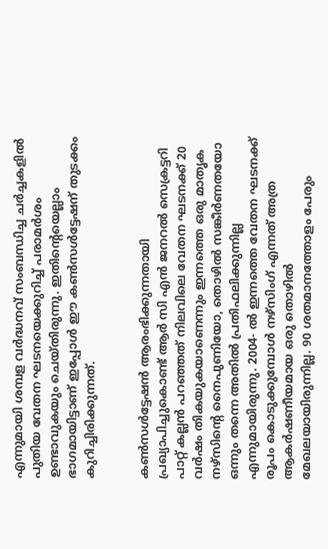എന്നുമായി ശമ്പള വര്‍ദ്ധനവ് സംബന്ധിച്ച ചര്‍ച്ചകളില്‍ പുതിയ വേതന ഘടനയെക്കുറിച്ച് പരാമര്‍ശം ഉണ്ടാവുകയും ചെയ്തിരുന്നു. ഇതിന്റെയെല്ലാം ഭാഗമായിട്ടാണ് ഇപ്പോള്‍ ഈ കണ്‍സള്‍ട്ടേഷന് തുടക്കം കുറിച്ചിരിക്കുന്നത്.


കണ്‍സള്‍ട്ടേഷന്‍ ആരംഭിക്കുന്നതായി പ്രഖ്യാപിച്ചുകൊണ്ട് ആര്‍ സി എന്‍ ജനറല്‍ സെക്രട്ടറി പാറ്റ് കല്ലന്‍ പറഞ്ഞത് നിലവിലെ വേതന ഘടനക്ക് 20 വര്‍ഷം തികയുകയാണെന്നും ഇന്നത്തെ ഒരു മാതൃക നഴ്സിന്റെ നൈപുണിയോ, തൊഴില്‍ സങ്കീര്‍ണതയോ ഒന്നും തന്നെ അതില്‍ പ്രതിഫലിക്കുന്നില്ല എന്നുമായിരുന്നു. 2004- ല്‍ ഇന്നത്തെ വേതന ഘടനക്ക് രൂപം കൊടുക്കുമ്പോള്‍ നഴ്സിംഗ് എന്നത് അത്ര ആകര്‍ഷണീയമായ ഒരു തൊഴില്‍ മേഖലയായിരുന്നില്ല. 90 ശതമാനത്തോളം പേരും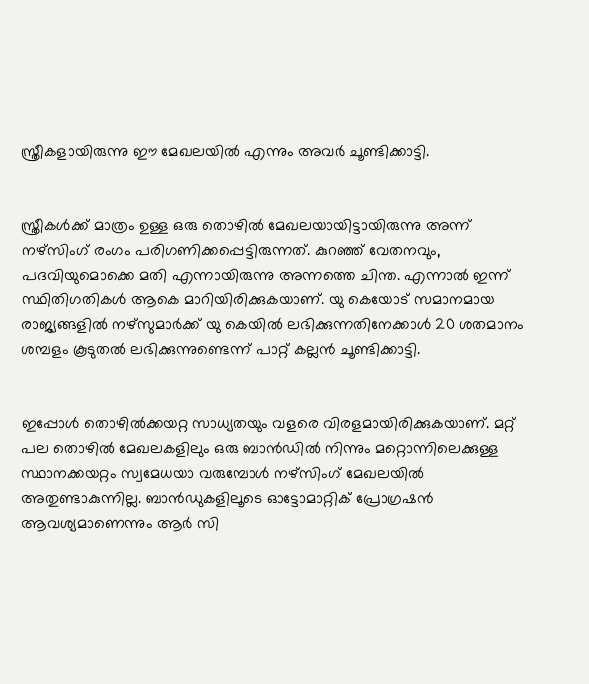സ്ത്രീകളായിരുന്നു ഈ മേഖലയില്‍ എന്നും അവര്‍ ചൂണ്ടിക്കാട്ടി.


സ്ത്രീകള്‍ക്ക് മാത്രം ഉള്ള ഒരു തൊഴില്‍ മേഖലയായിട്ടായിരുന്നു അന്ന് നഴ്സിംഗ് രംഗം പരിഗണിക്കപ്പെട്ടിരുന്നത്. കുറഞ്ഞ് വേതനവും, പദവിയുമൊക്കെ മതി എന്നായിരുന്നു അന്നത്തെ ചിന്ത. എന്നാല്‍ ഇന്ന് സ്ഥിതിഗതികള്‍ ആകെ മാറിയിരിക്കുകയാണ്. യു കെയോട് സമാനമായ രാജ്യങ്ങളില്‍ നഴ്സുമാര്‍ക്ക് യു കെയില്‍ ലഭിക്കുന്നതിനേക്കാള്‍ 20 ശതമാനം ശമ്പളം കൂടുതല്‍ ലഭിക്കുന്നുണ്ടെന്ന് പാറ്റ് കല്ലന്‍ ചൂണ്ടിക്കാട്ടി.


ഇപ്പോള്‍ തൊഴില്‍ക്കയറ്റ സാധ്യതയും വളരെ വിരളമായിരിക്കുകയാണ്. മറ്റ് പല തൊഴില്‍ മേഖലകളിലും ഒരു ബാന്‍ഡില്‍ നിന്നും മറ്റൊന്നിലെക്കുള്ള സ്ഥാനക്കയറ്റം സ്വമേധയാ വരുമ്പോള്‍ നഴ്സിംഗ് മേഖലയില്‍ അതുണ്ടാകുന്നില്ല. ബാന്‍ഡുകളിലൂടെ ഓട്ടോമാറ്റിക് പ്രോഗ്രഷന്‍ ആവശ്യമാണെന്നും ആര്‍ സി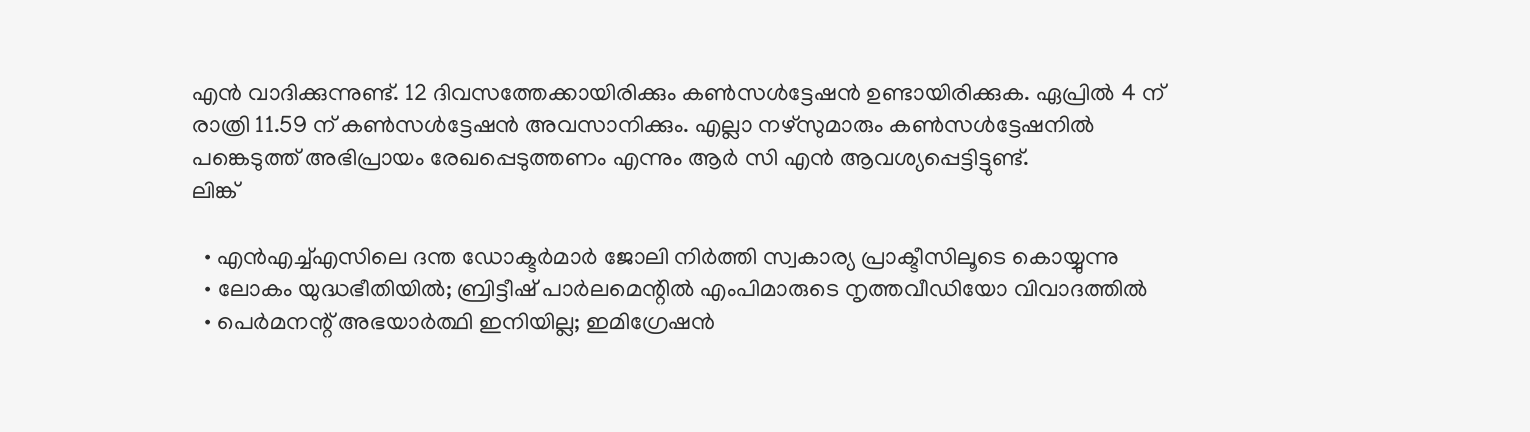എന്‍ വാദിക്കുന്നുണ്ട്. 12 ദിവസത്തേക്കായിരിക്കും കണ്‍സള്‍ട്ടേഷന്‍ ഉണ്ടായിരിക്കുക. ഏപ്രില്‍ 4 ന് രാത്രി 11.59 ന് കണ്‍സള്‍ട്ടേഷന്‍ അവസാനിക്കും. എല്ലാ നഴ്സുമാരും കണ്‍സള്‍ട്ടേഷനില്‍ പങ്കെടുത്ത് അഭിപ്രായം രേഖപ്പെടുത്തണം എന്നും ആര്‍ സി എന്‍ ആവശ്യപ്പെട്ടിട്ടുണ്ട്.
ലിങ്ക്

  • എന്‍എച്ച്എസിലെ ദന്ത ഡോക്ടര്‍മാര്‍ ജോലി നിര്‍ത്തി സ്വകാര്യ പ്രാക്ടീസിലൂടെ കൊയ്യുന്നു
  • ലോകം യുദ്ധഭീതിയില്‍; ബ്രിട്ടീഷ് പാര്‍ലമെന്റില്‍ എംപിമാരുടെ നൃത്തവീഡിയോ വിവാദത്തില്‍
  • പെര്‍മനന്റ് അഭയാര്‍ത്ഥി ഇനിയില്ല; ഇമിഗ്രേഷന്‍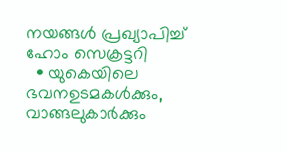നയങ്ങള്‍ പ്രഖ്യാപിച്ച് ഹോം സെക്രട്ടറി
  • യുകെയിലെ ഭവനഉടമകള്‍ക്കും, വാങ്ങലുകാര്‍ക്കും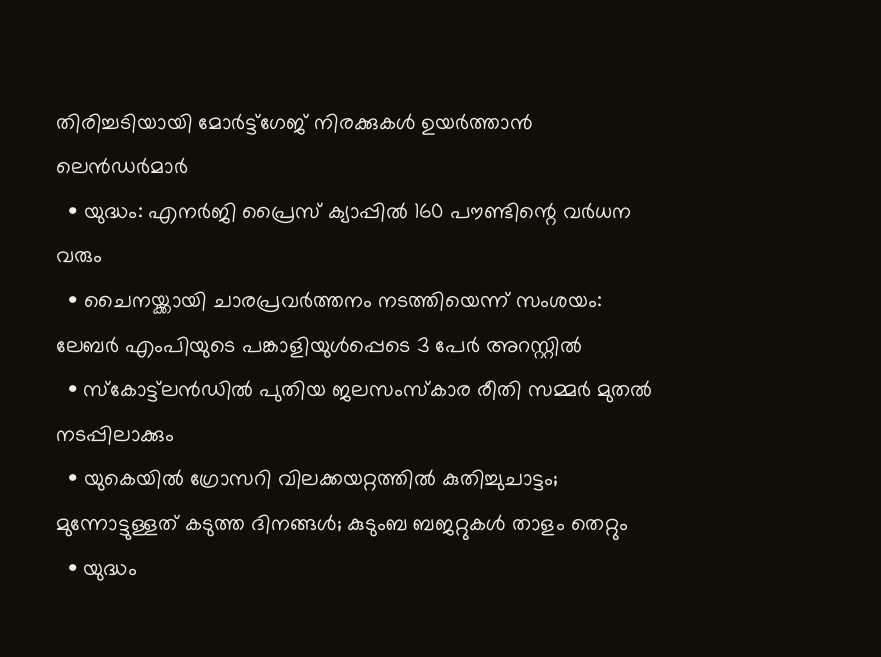തിരിച്ചടിയായി മോര്‍ട്ട്‌ഗേജ് നിരക്കുകള്‍ ഉയര്‍ത്താന്‍ ലെന്‍ഡര്‍മാര്‍
  • യുദ്ധം: എനര്‍ജി പ്രൈസ് ക്യാപ്പില്‍ 160 പൗണ്ടിന്റെ വര്‍ധന വരും
  • ചൈനയ്ക്കായി ചാരപ്രവര്‍ത്തനം നടത്തിയെന്ന് സംശയം: ലേബര്‍ എംപിയുടെ പങ്കാളിയുള്‍പ്പെടെ 3 പേര്‍ അറസ്റ്റില്‍
  • സ്‌കോട്ട്‌ലന്‍ഡില്‍ പുതിയ ജലസംസ്‌കാര രീതി സമ്മര്‍ മുതല്‍ നടപ്പിലാക്കും
  • യുകെയില്‍ ഗ്രോസറി വിലക്കയറ്റത്തില്‍ കുതിച്ചുചാട്ടം; മുന്നോട്ടുള്ളത് കടുത്ത ദിനങ്ങള്‍; കുടുംബ ബജറ്റുകള്‍ താളം തെറ്റും
  • യുദ്ധം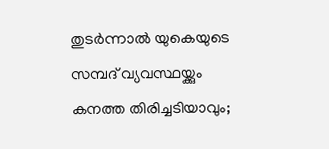തുടര്‍ന്നാല്‍ യുകെയുടെ സമ്പദ് വ്യവസ്ഥയ്ക്കും കനത്ത തിരിച്ചടിയാവും;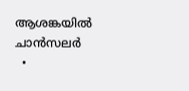ആശങ്കയില്‍ ചാന്‍സലര്‍
  •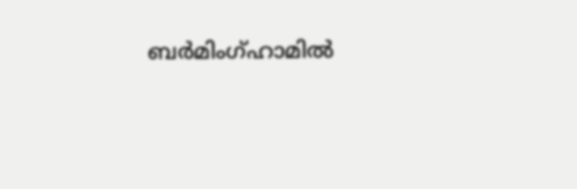ബര്‍മിംഗ്ഹാമില്‍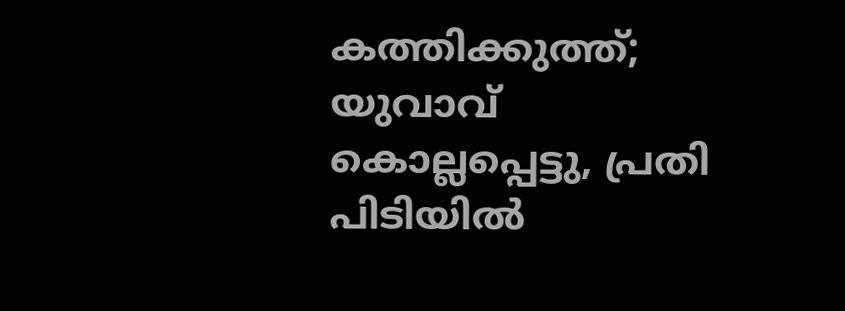കത്തിക്കുത്ത്; യുവാവ് കൊല്ലപ്പെട്ടു, പ്രതി പിടിയില്‍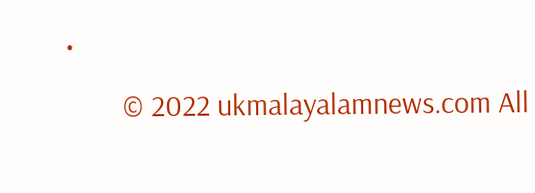•
        © 2022 ukmalayalamnews.com All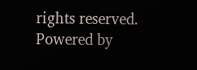rights reserved. Powered by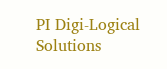PI Digi-Logical Solutions